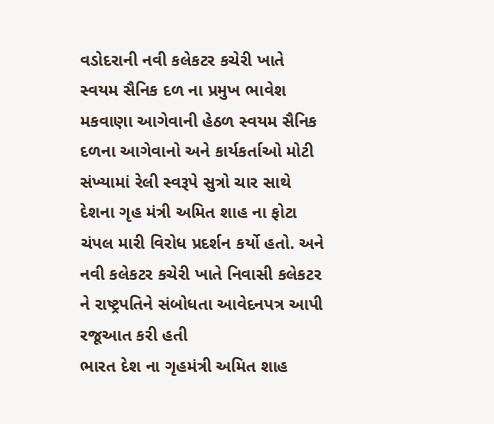વડોદરાની નવી કલેકટર કચેરી ખાતે સ્વયમ સૈનિક દળ ના પ્રમુખ ભાવેશ મકવાણા આગેવાની હેઠળ સ્વયમ સૈનિક દળના આગેવાનો અને કાર્યકર્તાઓ મોટી સંખ્યામાં રેલી સ્વરૂપે સુત્રો ચાર સાથે દેશના ગૃહ મંત્રી અમિત શાહ ના ફોટા ચંપલ મારી વિરોધ પ્રદર્શન કર્યો હતો. અને નવી કલેકટર કચેરી ખાતે નિવાસી કલેકટર ને રાષ્ટ્રપતિને સંબોધતા આવેદનપત્ર આપી રજૂઆત કરી હતી
ભારત દેશ ના ગૃહમંત્રી અમિત શાહ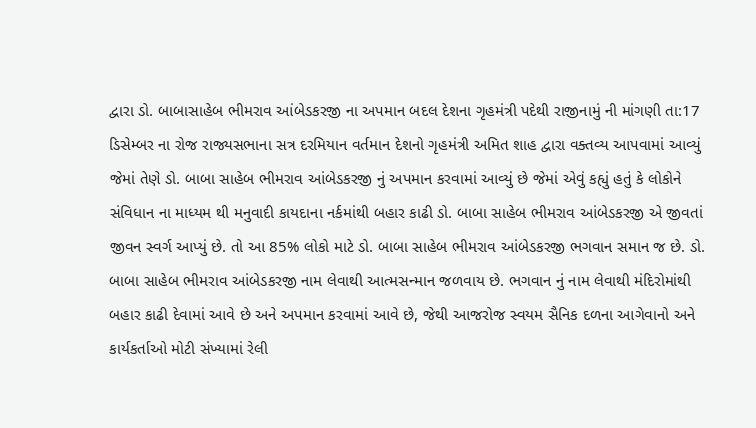દ્વારા ડો. બાબાસાહેબ ભીમરાવ આંબેડકરજી ના અપમાન બદલ દેશના ગૃહમંત્રી પદેથી રાજીનામું ની માંગણી તા:17 ડિસેમ્બર ના રોજ રાજ્યસભાના સત્ર દરમિયાન વર્તમાન દેશનો ગૃહમંત્રી અમિત શાહ દ્વારા વક્તવ્ય આપવામાં આવ્યું જેમાં તેણે ડો. બાબા સાહેબ ભીમરાવ આંબેડકરજી નું અપમાન કરવામાં આવ્યું છે જેમાં એવું કહ્યું હતું કે લોકોને સંવિધાન ના માધ્યમ થી મનુવાદી કાયદાના નર્કમાંથી બહાર કાઢી ડો. બાબા સાહેબ ભીમરાવ આંબેડકરજી એ જીવતાં જીવન સ્વર્ગ આપ્યું છે. તો આ 85% લોકો માટે ડો. બાબા સાહેબ ભીમરાવ આંબેડકરજી ભગવાન સમાન જ છે. ડો. બાબા સાહેબ ભીમરાવ આંબેડકરજી નામ લેવાથી આત્મસન્માન જળવાય છે. ભગવાન નું નામ લેવાથી મંદિરોમાંથી બહાર કાઢી દેવામાં આવે છે અને અપમાન કરવામાં આવે છે, જેથી આજરોજ સ્વયમ સૈનિક દળના આગેવાનો અને કાર્યકર્તાઓ મોટી સંખ્યામાં રેલી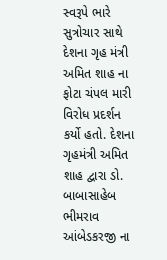સ્વરૂપે ભારે સુત્રોચાર સાથે દેશના ગૃહ મંત્રી અમિત શાહ ના ફોટા ચંપલ મારી વિરોધ પ્રદર્શન કર્યો હતો. દેશના ગૃહમંત્રી અમિત શાહ દ્વારા ડો. બાબાસાહેબ ભીમરાવ આંબેડકરજી ના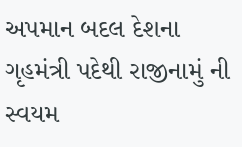અપમાન બદલ દેશના ગૃહમંત્રી પદેથી રાજીનામું ની સ્વયમ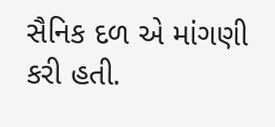સૈનિક દળ એ માંગણી કરી હતી.